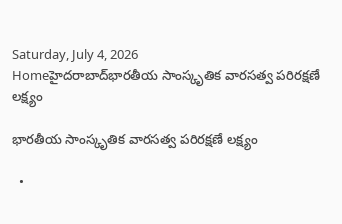Saturday, July 4, 2026
Homeహైదరాబాద్‌భారతీయ సాంస్కృతిక వారసత్వ పరిరక్షణే లక్ష్యం

భారతీయ సాంస్కృతిక వారసత్వ పరిరక్షణే లక్ష్యం

  •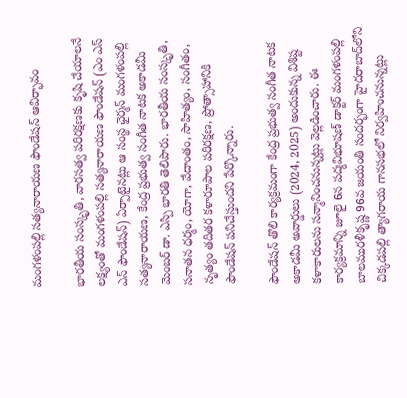మంగళంపల్లి సత్యనారాయణ ఫౌండేషన్ ఆవిర్భావం

భారతీయ సంస్కృతి, వారసత్వ పరిరక్షణకు కృషి చేయాలనే లక్ష్యంతో మంగళంపల్లి సత్యనారాయణ ఫౌండేషన్ (ఎం ఎస్ ఎన్ ఫౌండేషన్) ఏర్పాటైనట్లు ఆ సంస్థ ఛైర్మన్ మంగళంపల్లి సత్యనారాయణ, కేంద్ర ప్రభుత్వ సంగీత నాటక అకాడమీ మెంబర్ డా. ఎస్పి భారతి తెలిపారు. భారతీయ సంస్కృతి, సనాతన ధర్మం, యోగా, వేదాంతం, సాహిత్యం, సంగీతం, నృత్యం తదితర కళారూపాల పరిరక్షణ, ప్రోత్సాహానికి ఫౌండేషన్ పనిచేస్తుందని పేర్కొన్నారు.

ఫౌండేషన్ తొలి కార్యక్రమంగా కేంద్ర ప్రభుత్వ సంగీత నాటక అకాడమీ అవార్డులు (2024, 2025) అందుకున్న విశిష్ట కళాకారులను సన్మానించనున్నట్లు వెల్లడించారు. ఈ కార్యక్రమాన్ని జూలై 6న పద్మవిభూషణ్ డాక్టర్ మంగళంపల్లి బాలమురళీకృష్ణ 96వ జయంతి సందర్భంగా హైదరాబాద్‌లోని చిక్కడపల్లి త్యాగరాయ గానసభలో నిర్వహించనున్నట్లు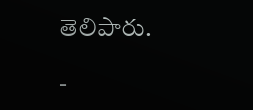తెలిపారు.

-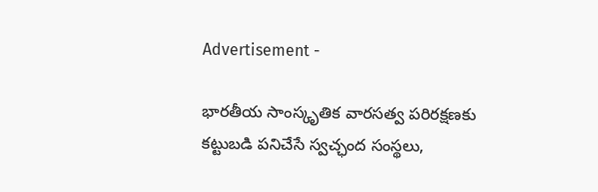Advertisement -

భారతీయ సాంస్కృతిక వారసత్వ పరిరక్షణకు కట్టుబడి పనిచేసే స్వచ్ఛంద సంస్థలు,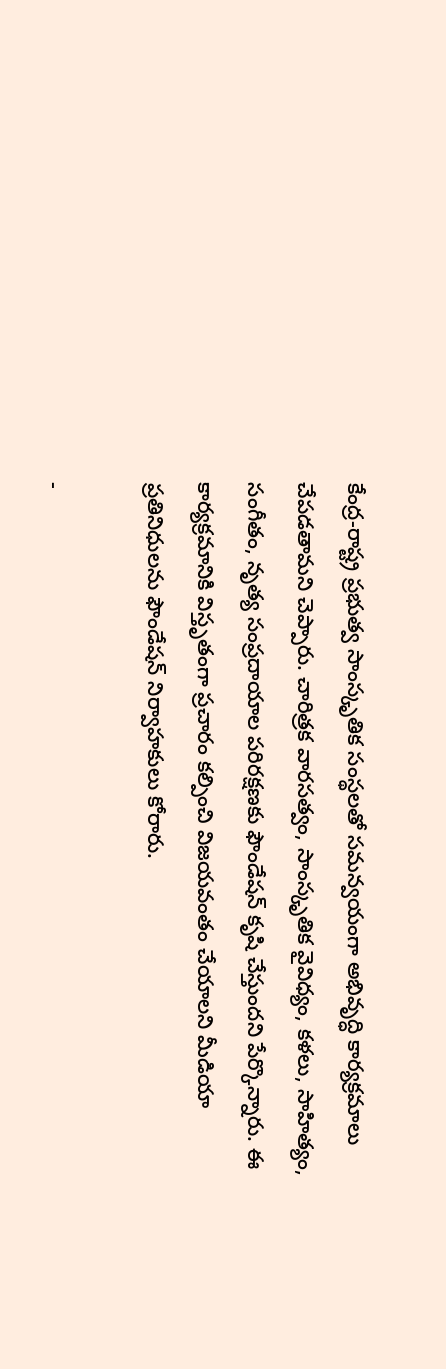కేంద్ర-రాష్ట్ర ప్రభుత్వ సాంస్కృతిక సంస్థలతో సమన్వయంగా అభివృద్ధి కార్యక్రమాలు చేపడతామని చెప్పారు. చారిత్రక వారసత్వం, సాంస్కృతిక వైవిధ్యం, కళలు, సాహిత్యం, సంగీతం, నృత్య సంప్రదాయాల పరిరక్షణకు ఫౌండేషన్ కృషి చేస్తుందని పేర్కొన్నారు. ఈ కార్యక్రమానికి విస్తృతంగా ప్రచారం కల్పించి విజయవంతం చేయాలని మీడియా ప్రతినిధులను ఫౌండేషన్ నిర్వాహకులు కోరారు.

-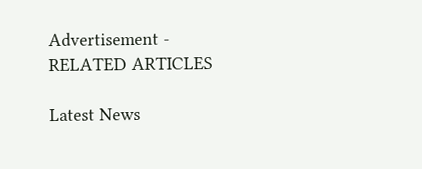Advertisement -
RELATED ARTICLES

Latest News